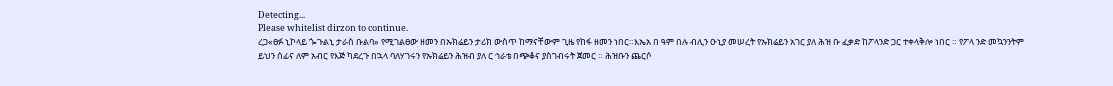Detecting...
Please whitelist dirzon to continue.
ረጋ«ፀፉ ኒኮላይ ጐጉልኒ ታራስ ቡልባ» የሚገልፀው ዘመን በኡክሬይን ታሪክ ውስጥ ከማናቸውም ጊዜ የከፋ ዘመን ነበር።እኤአ በ ዓም በሉ ብሊን ዑኒያ መሠረት የኡክሬይን አገር ያለ ሕዝ ቡ ፈቃድ ከፖላንድ ጋር ተቀላቅሎ ነበር ። የፖላ ንድ መኳንንትም ይህን ሰፊና ለም አብር የእጅ ካደረጉ በኋላ ባለሃገሩን የኡክሬይን ሕዝብ ያለ ር ኅራቴ በጭቆና ያስገብሩት ጀመር ። ሕዝቡን ጨርሶ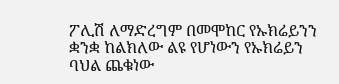ፖሊሽ ለማድረግም በመሞከር የኡክሬይንን ቋንቋ ከልክለው ልዩ የሆነውን የኡክሬይን ባህል ጨቁነው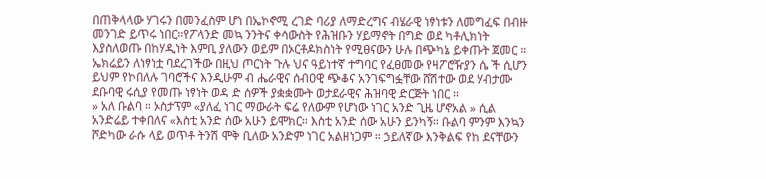በጠቅላላው ሃገሩን በመንፈስም ሆነ በኤኮኖሚ ረገድ ባሪያ ለማድረግና ብሄራዊ ነፃነቱን ለመግፈፍ በብዙ መንገድ ይጥሩ ነበር።የፖላንድ መኳ ንንትና ቀሳውስት የሕዝቡን ሃይማኖት በግድ ወደ ካቶሊክነት እያስለወጡ በከሃዲነት እምቢ ያለውን ወይም በኦርቶዶክስነት የሚፀናውን ሁሉ በጭካኔ ይቀጡት ጀመር ። ኤክሬይን ለነፃነቷ ባደረገችው በዚህ ጦርነት ጉሉ ህና ዓይነተኛ ተግባር የፈፀመው የዛፖሮዥያን ሴ ች ሲሆን ይህም የኮበለሉ ገባሮችና እንዲሁም ብ ሔራዊና ሰብዐዊ ጭቆና አንገፍግፏቸው ሸሽተው ወደ ሃብታሙ ደቡባዊ ሩሲያ የመጡ ነፃነት ወዳ ድ ሰዎች ያቋቋሙት ወታደራዊና ሕዝባዊ ድርጅት ነበር ።
» አለ ቡልባ ። ኦስታፕም «ያለፈ ነገር ማውራት ፍሬ የለውም የሆነው ነገር አንድ ጊዜ ሆኖአል » ሲል አንድሬይ ተቀበለና «እስቲ አንድ ሰው አሁን ይሞክር። እስቲ አንድ ሰው አሁን ይንካኝ። ቡልባ ምንም እንኳን ሾድካው ራሱ ላይ ወጥቶ ትንሽ ሞቅ ቢለው አንድም ነገር አልዘነጋም ። ኃይለኛው እንቅልፍ የከ ደናቸውን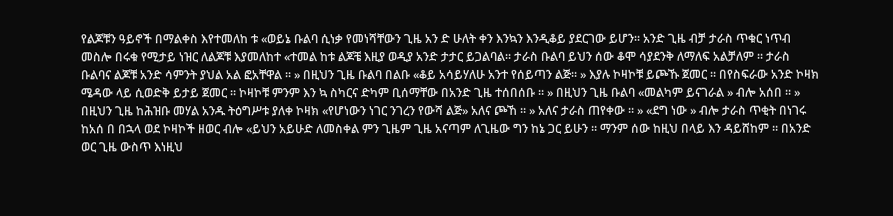የልጆቹን ዓይኖች በማልቀስ እየተመለከ ቱ «ወይኔ ቡልባ ሲነቃ የመነሻቸውን ጊዜ አን ድ ሁለት ቀን እንኳን እንዲቆይ ያደርገው ይሆን። አንድ ጊዜ ብቻ ታራስ ጥቁር ነጥብ መስሎ በሩቁ የሚታይ ነዝር ለልጆቹ እያመለከተ «ተመል ከቱ ልጆቼ እዚያ ወዲያ አንድ ታታር ይጋልባል። ታራስ ቡልባ ይህን ሰው ቆሞ ሳያደንቅ ለማለፍ አልቻለም ። ታራስ ቡልባና ልጆቹ አንድ ሳምንት ያህል አል ፎአቸዋል ። » በዚህን ጊዜ ቡልባ በልቡ «ቆይ አሳይሃለሁ አንተ የሰይጣን ልጅ። » እያሉ ኮዛኮቹ ይጮኹ ጀመር ። በየስፍራው አንድ ኮዛክ ሜዳው ላይ ሲወድቅ ይታይ ጀመር ። ኮዛኮቹ ምንም እን ኳ ስካርና ድካም ቢሰማቸው በአንድ ጊዜ ተሰበሰቡ ። » በዚህን ጊዜ ቡልባ «መልካም ይናገራል » ብሎ አሰበ ። » በዚህን ጊዜ ከሕዝቡ መሃል አንዱ ትዕግሥቱ ያለቀ ኮዛክ «የሆነውን ነገር ንገረን የውሻ ልጅ» አለና ጮኸ ። » አለና ታራስ ጠየቀው ። » «ደግ ነው » ብሎ ታራስ ጥቂት በነገሩ ከአሰ በ በኋላ ወደ ኮዛኮች ዘወር ብሎ «ይህን አይሁድ ለመስቀል ምን ጊዜም ጊዜ አናጣም ለጊዜው ግን ከኔ ጋር ይሁን ። ማንም ሰው ከዚህ በላይ እን ዳይሸከም ። በአንድ ወር ጊዜ ውስጥ እነዚህ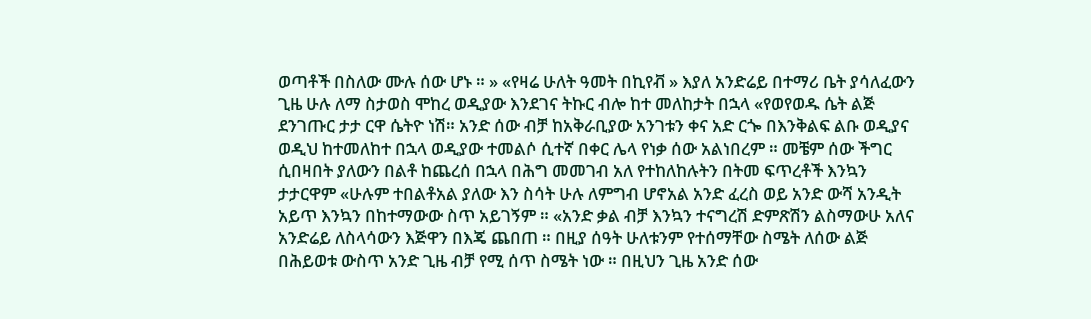ወጣቶች በስለው ሙሉ ሰው ሆኑ ። » «የዛሬ ሁለት ዓመት በኪየቭ » እያለ አንድሬይ በተማሪ ቤት ያሳለፈውን ጊዜ ሁሉ ለማ ስታወስ ሞከረ ወዲያው እንደገና ትኩር ብሎ ከተ መለከታት በኋላ «የወየወዱ ሴት ልጅ ደንገጡር ታታ ርዋ ሴትዮ ነሽ። አንድ ሰው ብቻ ከአቅራቢያው አንገቱን ቀና አድ ርጐ በእንቅልፍ ልቡ ወዲያና ወዲህ ከተመለከተ በኋላ ወዲያው ተመልሶ ሲተኛ በቀር ሌላ የነቃ ሰው አልነበረም ። መቼም ሰው ችግር ሲበዛበት ያለውን በልቶ ከጨረሰ በኋላ በሕግ መመገብ አለ የተከለከሉትን በትመ ፍጥረቶች እንኳን ታታርዋም «ሁሉም ተበልቶአል ያለው እን ስሳት ሁሉ ለምግብ ሆኖአል አንድ ፈረስ ወይ አንድ ውሻ አንዲት አይጥ እንኳን በከተማውው ስጥ አይገኝም ። «አንድ ቃል ብቻ እንኳን ተናግረሽ ድምጽሽን ልስማውሁ አለና አንድሬይ ለስላሳውን እጅዋን በእጄ ጨበጠ ። በዚያ ሰዓት ሁለቱንም የተሰማቸው ስሜት ለሰው ልጅ በሕይወቱ ውስጥ አንድ ጊዜ ብቻ የሚ ሰጥ ስሜት ነው ። በዚህን ጊዜ አንድ ሰው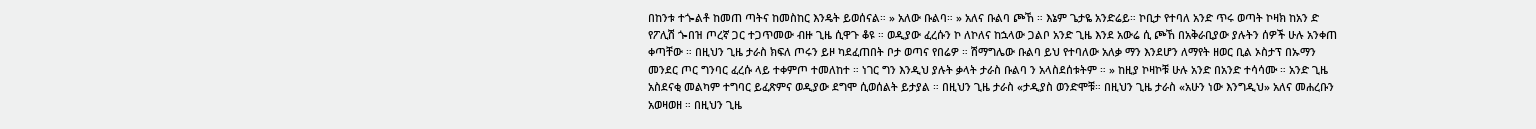በከንቱ ተጐልቶ ከመጠ ጣትና ከመስከር እንዴት ይወሰናል። » አለው ቡልባ። » አለና ቡልባ ጮኸ ። እኔም ጌታዬ አንድሬይ። ኮቢታ የተባለ አንድ ጥሩ ወጣት ኮዛክ ከአን ድ የፖሊሽ ጐበዝ ጦረኛ ጋር ተጋጥመው ብዙ ጊዜ ሲዋጉ ቆዩ ። ወዲያው ፈረሱን ኮ ለኮለና ከኋላው ጋልቦ አንድ ጊዜ እንደ አውሬ ሲ ጮኸ በአቅራቢያው ያሉትን ሰዎች ሁሉ አንቀጠ ቀጣቸው ። በዚህን ጊዜ ታራስ ክፍለ ጦሩን ይዞ ካደፈጠበት ቦታ ወጣና የበሬዎ ። ሽማግሌው ቡልባ ይህ የተባለው አለቃ ማን እንደሆን ለማየት ዘወር ቢል ኦስታፕ በኡማን መንደር ጦር ግንባር ፈረሱ ላይ ተቀምጦ ተመለከተ ። ነገር ግን እንዲህ ያሉት ቃላት ታራስ ቡልባ ን አላስደሰቱትም ። » ከዚያ ኮዛኮቹ ሁሉ አንድ በአንድ ተሳሳሙ ። አንድ ጊዜ አስደናቂ መልካም ተግባር ይፈጽምና ወዲያው ደግሞ ሲወሰልት ይታያል ። በዚህን ጊዜ ታራስ «ታዲያስ ወንድሞቹ። በዚህን ጊዜ ታራስ «አሁን ነው እንግዲህ» አለና መሐረቡን አወዛወዘ ። በዚህን ጊዜ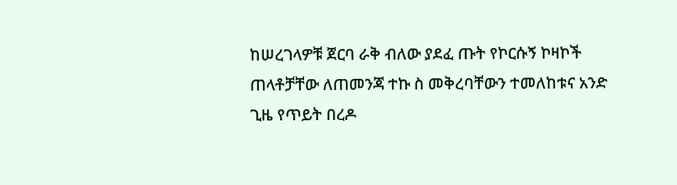ከሠረገላዎቹ ጀርባ ራቅ ብለው ያደፈ ጡት የኮርሱኝ ኮዛኮች ጠላቶቻቸው ለጠመንጃ ተኩ ስ መቅረባቸውን ተመለከቱና አንድ ጊዜ የጥይት በረዶ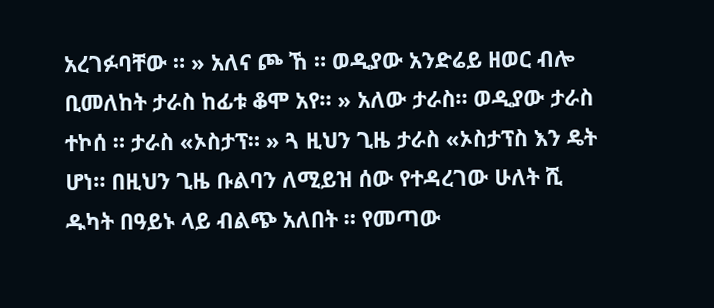አረገፉባቸው ። » አለና ጮ ኸ ። ወዲያው አንድሬይ ዘወር ብሎ ቢመለከት ታራስ ከፊቱ ቆሞ አየ። » አለው ታራስ። ወዲያው ታራስ ተኮሰ ። ታራስ «ኦስታፕ። » ጓ ዚህን ጊዜ ታራስ «ኦስታፕስ እን ዴት ሆነ። በዚህን ጊዜ ቡልባን ለሚይዝ ሰው የተዳረገው ሁለት ሺ ዱካት በዓይኑ ላይ ብልጭ አለበት ። የመጣው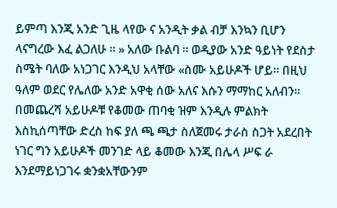ይምጣ እንጂ አንድ ጊዜ ላየው ና አንዲት ቃል ብቻ እንኳን ቢሆን ላናግረው እፈ ልጋለሁ ። » አለው ቡልባ ። ወዲያው አንድ ዓይነት የደስታ ስሜት ባለው አነጋገር እንዲህ አላቸው «ስሙ አይሁዶች ሆይ። በዚህ ዓለም ወደር የሌለው አንድ አዋቂ ሰው አለና እሱን ማማከር አለብን። በመጨረሻ አይሁዶቹ የቆመው ጠባቂ ዝም እንዲሉ ምልክት እስኪሰጣቸው ድረስ ከፍ ያለ ጫ ጫታ ስለጀመሩ ታራስ ስጋት አደረበት ነገር ግን አይሁዶች መንገድ ላይ ቆመው እንጂ በሌላ ሥፍ ራ እንደማይነጋገሩ ቋንቋአቸውንም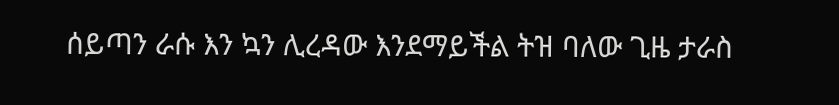ሰይጣን ራሱ እን ኳን ሊረዳው እንደማይችል ትዝ ባለው ጊዜ ታራስ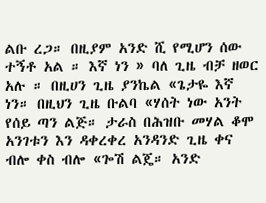ልቡ ረጋ። በዚያም አንድ ሺ የሚሆን ሰው ተኝቶ አል ። እኛ ነን » ባለ ጊዜ ብቻ ዘወር አሉ ። በዚሀን ጊዜ ያንኬል «ጌታዬ እኛ ነን። በዚህን ጊዜ ቡልባ «ሃሰት ነው አንት የሰይ ጣን ልጅ። ታራስ በሕዝቡ መሃል ቆሞ አንገቱን እን ዳቀረቀረ አንዳንድ ጊዜ ቀና ብሎ ቀስ ብሎ «ጐሽ ልጄ። አንድ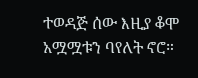ተወዳጅ ሰው እዚያ ቆሞ አሟሟቱን ባየለት ኖሮ።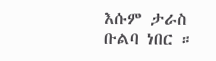እሱም ታራስ ቡልባ ነበር ።